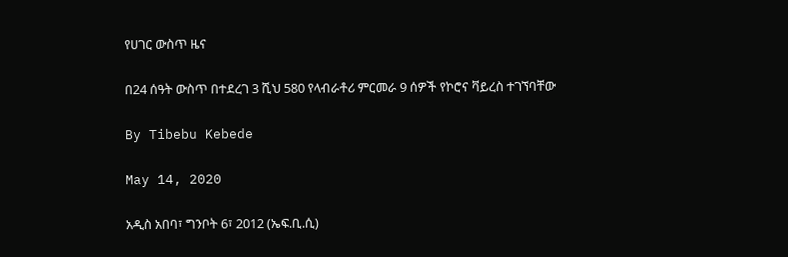የሀገር ውስጥ ዜና

በ24 ሰዓት ውስጥ በተደረገ 3 ሺህ 580 የላብራቶሪ ምርመራ 9 ሰዎች የኮሮና ቫይረስ ተገኘባቸው

By Tibebu Kebede

May 14, 2020

አዲስ አበባ፣ ግንቦት 6፣ 2012 (ኤፍ.ቢ.ሲ)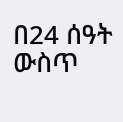በ24 ሰዓት ውስጥ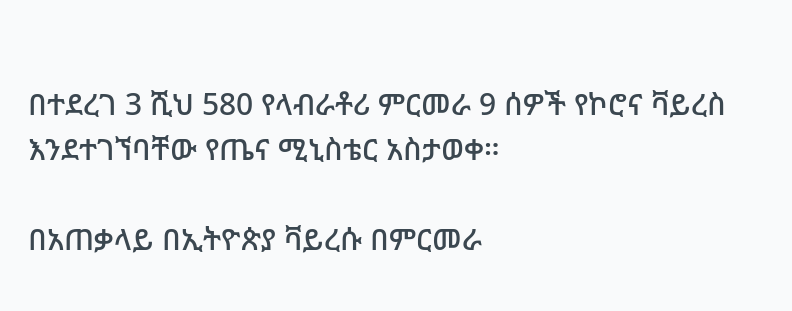በተደረገ 3 ሺህ 580 የላብራቶሪ ምርመራ 9 ሰዎች የኮሮና ቫይረስ እንደተገኘባቸው የጤና ሚኒስቴር አስታወቀ።

በአጠቃላይ በኢትዮጵያ ቫይረሱ በምርመራ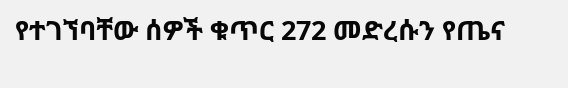የተገኘባቸው ሰዎች ቁጥር 272 መድረሱን የጤና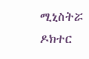ሚኒስትሯ ዶክተር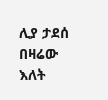ሊያ ታደሰ በዛሬው እለት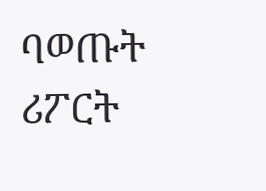ባወጡት ሪፖርት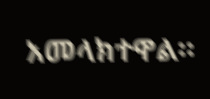አመላክተዋል።